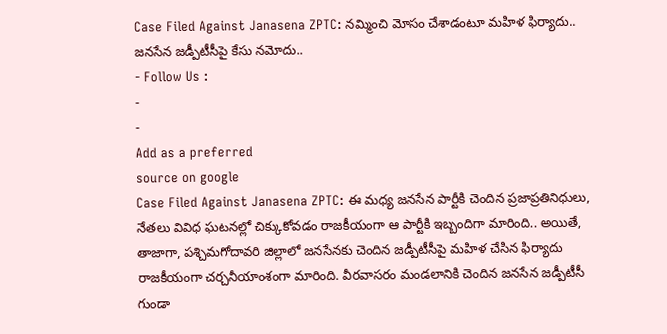Case Filed Against Janasena ZPTC: నమ్మించి మోసం చేశాడంటూ మహిళ ఫిర్యాదు.. జనసేన జడ్పీటీసీపై కేసు నమోదు..
- Follow Us :
-
-
Add as a preferred
source on google
Case Filed Against Janasena ZPTC: ఈ మధ్య జనసేన పార్టీకి చెందిన ప్రజాప్రతినిధులు, నేతలు వివిధ ఘటనల్లో చిక్కుకోవడం రాజకీయంగా ఆ పార్టీకి ఇబ్బందిగా మారింది.. అయితే, తాజాగా, పశ్చిమగోదావరి జిల్లాలో జనసేనకు చెందిన జడ్పీటీసీపై మహిళ చేసిన ఫిర్యాదు రాజకీయంగా చర్చనీయాంశంగా మారింది. వీరవాసరం మండలానికి చెందిన జనసేన జడ్పీటీసీ గుండా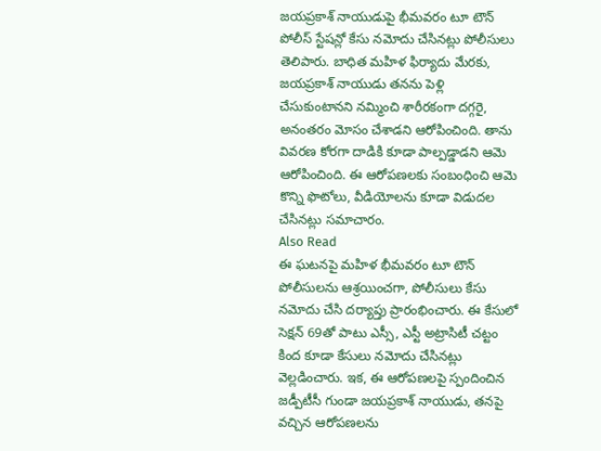జయప్రకాశ్ నాయుడుపై భీమవరం టూ టౌన్ పోలీస్ స్టేషన్లో కేసు నమోదు చేసినట్లు పోలీసులు తెలిపారు. బాధిత మహిళ ఫిర్యాదు మేరకు, జయప్రకాశ్ నాయుడు తనను పెళ్లి చేసుకుంటానని నమ్మించి శారీరకంగా దగ్గరై, అనంతరం మోసం చేశాడని ఆరోపించింది. తాను వివరణ కోరగా దాడికి కూడా పాల్పడ్డాడని ఆమె ఆరోపించింది. ఈ ఆరోపణలకు సంబంధించి ఆమె కొన్ని ఫొటోలు, వీడియోలను కూడా విడుదల చేసినట్లు సమాచారం.
Also Read
ఈ ఘటనపై మహిళ భీమవరం టూ టౌన్ పోలీసులను ఆశ్రయించగా, పోలీసులు కేసు నమోదు చేసి దర్యాప్తు ప్రారంభించారు. ఈ కేసులో సెక్షన్ 69తో పాటు ఎస్సీ, ఎస్టీ అట్రాసిటీ చట్టం కింద కూడా కేసులు నమోదు చేసినట్లు వెల్లడించారు. ఇక, ఈ ఆరోపణలపై స్పందించిన జడ్పీటీసీ గుండా జయప్రకాశ్ నాయుడు, తనపై వచ్చిన ఆరోపణలను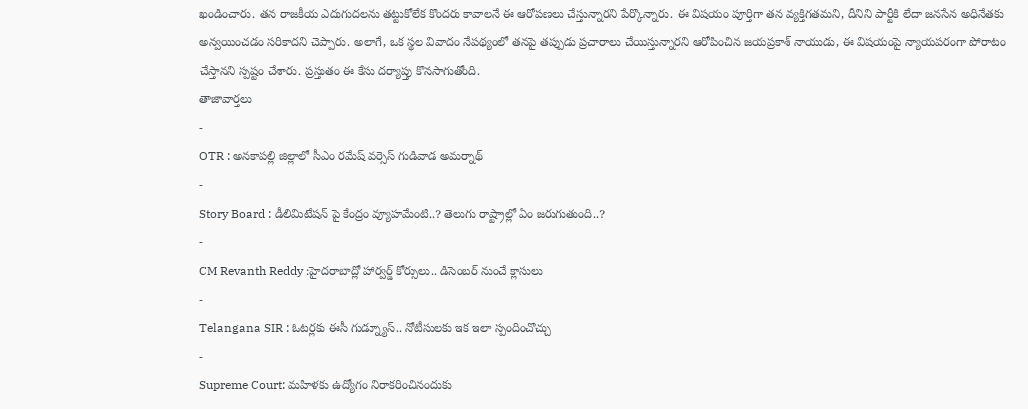ఖండించారు. తన రాజకీయ ఎదుగుదలను తట్టుకోలేక కొందరు కావాలనే ఈ ఆరోపణలు చేస్తున్నారని పేర్కొన్నారు. ఈ విషయం పూర్తిగా తన వ్యక్తిగతమని, దీనిని పార్టీకి లేదా జనసేన అధినేతకు అన్వయించడం సరికాదని చెప్పారు. అలాగే, ఒక స్థల వివాదం నేపథ్యంలో తనపై తప్పుడు ప్రచారాలు చేయిస్తున్నారని ఆరోపించిన జయప్రకాశ్ నాయుడు, ఈ విషయంపై న్యాయపరంగా పోరాటం చేస్తానని స్పష్టం చేశారు. ప్రస్తుతం ఈ కేసు దర్యాప్తు కొనసాగుతోంది.
తాజావార్తలు
-
OTR : అనకాపల్లి జిల్లాలో సీఎం రమేష్ వర్సెస్ గుడివాడ అమర్నాథ్
-
Story Board : డీలిమిటేషన్ పై కేంద్రం వ్యూహమేంటి..? తెలుగు రాష్ట్రాల్లో ఏం జరుగుతుంది..?
-
CM Revanth Reddy :హైదరాబాద్లో హార్వర్డ్ కోర్సులు.. డిసెంబర్ నుంచే క్లాసులు
-
Telangana SIR : ఓటర్లకు ఈసీ గుడ్న్యూస్.. నోటీసులకు ఇక ఇలా స్పందించొచ్చు
-
Supreme Court: మహిళకు ఉద్యోగం నిరాకరించినందుకు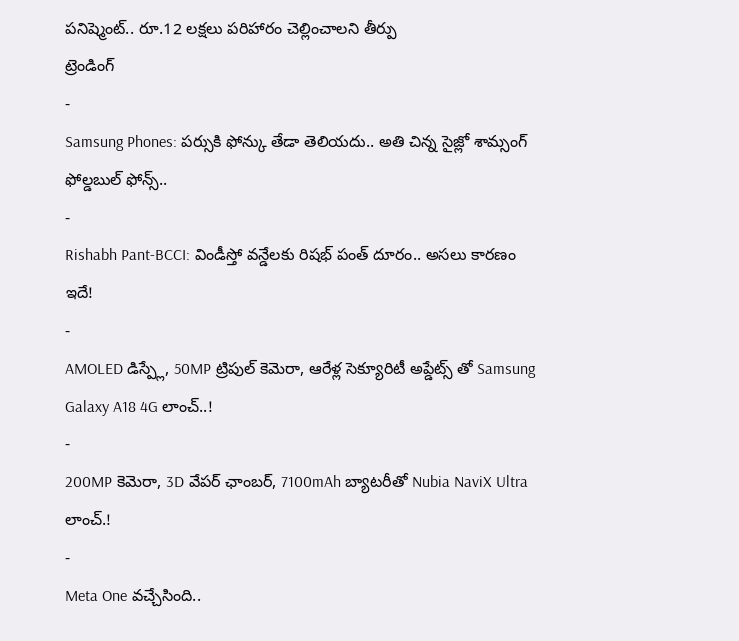పనిష్మెంట్.. రూ.12 లక్షలు పరిహారం చెల్లించాలని తీర్పు
ట్రెండింగ్
-
Samsung Phones: పర్సుకి ఫోన్కు తేడా తెలియదు.. అతి చిన్న సైజ్లో శామ్సంగ్ ఫోల్డబుల్ ఫోన్స్..
-
Rishabh Pant-BCCI: విండీస్తో వన్డేలకు రిషభ్ పంత్ దూరం.. అసలు కారణం ఇదే!
-
AMOLED డిస్ప్లే, 50MP ట్రిపుల్ కెమెరా, ఆరేళ్ల సెక్యూరిటీ అప్డేట్స్ తో Samsung Galaxy A18 4G లాంచ్..!
-
200MP కెమెరా, 3D వేపర్ ఛాంబర్, 7100mAh బ్యాటరీతో Nubia NaviX Ultra లాంచ్.!
-
Meta One వచ్చేసింది..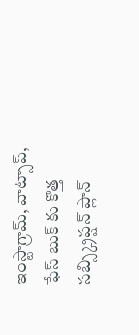ఇంస్టాగ్రామ్, వాట్సాప్, ఫేస్ బుక్ కు కొత్త సబ్స్క్రిప్షన్ ప్లాన్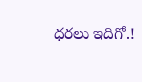ధరలు ఇదిగో.!